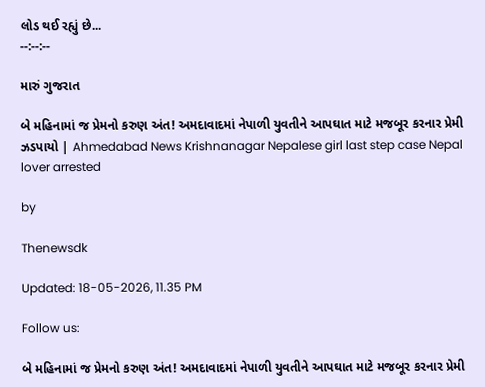લોડ થઈ રહ્યું છે...
--:--:--

મારું ગુજરાત

બે મહિનામાં જ પ્રેમનો કરુણ અંત! અમદાવાદમાં નેપાળી યુવતીને આપઘાત માટે મજબૂર કરનાર પ્રેમી ઝડપાયો | Ahmedabad News Krishnanagar Nepalese girl last step case Nepal lover arrested

by

Thenewsdk

Updated: 18-05-2026, 11.35 PM

Follow us:

બે મહિનામાં જ પ્રેમનો કરુણ અંત! અમદાવાદમાં નેપાળી યુવતીને આપઘાત માટે મજબૂર કરનાર પ્રેમી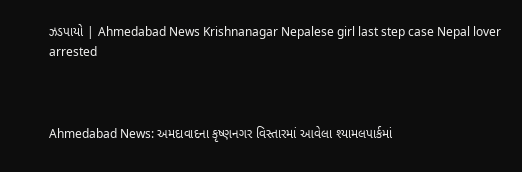ઝડપાયો | Ahmedabad News Krishnanagar Nepalese girl last step case Nepal lover arrested



Ahmedabad News: અમદાવાદના કૃષ્ણનગર વિસ્તારમાં આવેલા શ્યામલપાર્કમાં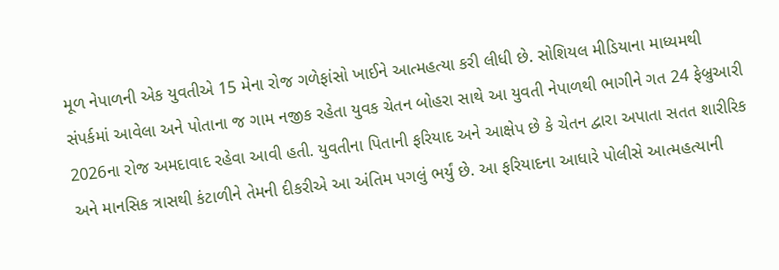મૂળ નેપાળની એક યુવતીએ 15 મેના રોજ ગળેફાંસો ખાઈને આત્મહત્યા કરી લીધી છે. સોશિયલ મીડિયાના માધ્યમથી સંપર્કમાં આવેલા અને પોતાના જ ગામ નજીક રહેતા યુવક ચેતન બોહરા સાથે આ યુવતી નેપાળથી ભાગીને ગત 24 ફેબ્રુઆરી 2026ના રોજ અમદાવાદ રહેવા આવી હતી. યુવતીના પિતાની ફરિયાદ અને આક્ષેપ છે કે ચેતન દ્વારા અપાતા સતત શારીરિક અને માનસિક ત્રાસથી કંટાળીને તેમની દીકરીએ આ અંતિમ પગલું ભર્યું છે. આ ફરિયાદના આધારે પોલીસે આત્મહત્યાની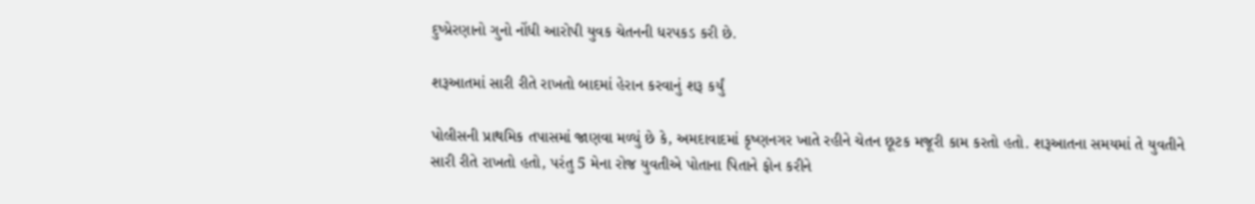દુષ્પ્રેરણાનો ગુનો નોંધી આરોપી યુવક ચેતનની ધરપકડ કરી છે.

શરૂઆતમાં સારી રીતે રાખતો બાદમાં હેરાન કરવાનું શરૂ કર્યું

પોલીસની પ્રાથમિક તપાસમાં જાણવા મળ્યું છે કે, અમદાવાદમાં કૃષ્ણનગર ખાતે રહીને ચેતન છૂટક મજૂરી કામ કરતો હતો. શરૂઆતના સમયમાં તે યુવતીને સારી રીતે રાખતો હતો, પરંતુ 5 મેના રોજ યુવતીએ પોતાના પિતાને ફોન કરીને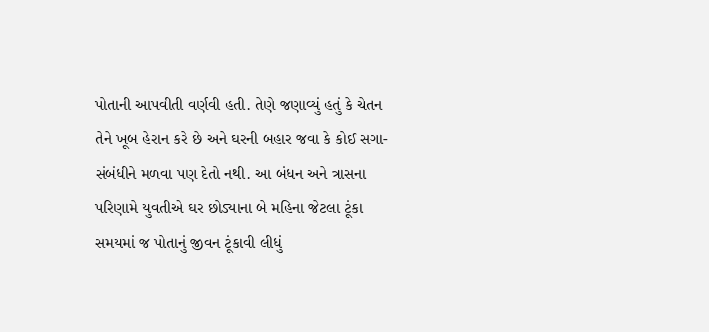પોતાની આપવીતી વર્ણવી હતી. તેણે જણાવ્યું હતું કે ચેતન તેને ખૂબ હેરાન કરે છે અને ઘરની બહાર જવા કે કોઈ સગા-સંબંધીને મળવા પણ દેતો નથી. આ બંધન અને ત્રાસના પરિણામે યુવતીએ ઘર છોડ્યાના બે મહિના જેટલા ટૂંકા સમયમાં જ પોતાનું જીવન ટૂંકાવી લીધું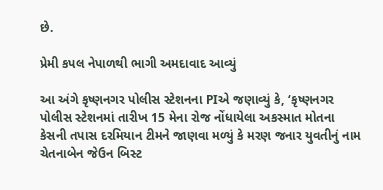છે.

પ્રેમી કપલ નેપાળથી ભાગી અમદાવાદ આવ્યું

આ અંગે કૃષ્ણનગર પોલીસ સ્ટેશનના PIએ જણાવ્યું કે, ‘કૃષ્ણનગર પોલીસ સ્ટેશનમાં તારીખ 15 મેના રોજ નોંધાયેલા અકસ્માત મોતના કેસની તપાસ દરમિયાન ટીમને જાણવા મળ્યું કે મરણ જનાર યુવતીનું નામ ચેતનાબેન જેઉન બિસ્ટ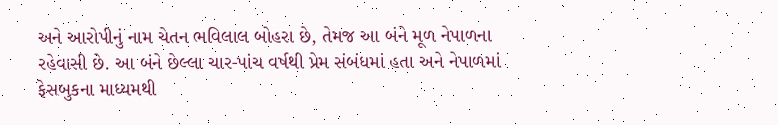અને આરોપીનું નામ ચેતન ભવિલાલ બોહરા છે, તેમજ આ બંને મૂળ નેપાળના રહેવાસી છે. આ બંને છેલ્લા ચાર-પાંચ વર્ષથી પ્રેમ સંબંધમાં હતા અને નેપાળમાં ફેસબુકના માધ્યમથી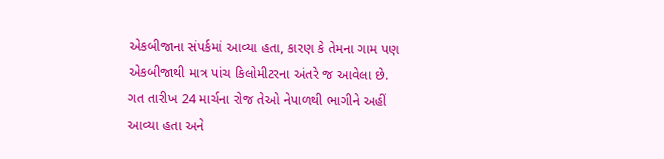એકબીજાના સંપર્કમાં આવ્યા હતા, કારણ કે તેમના ગામ પણ એકબીજાથી માત્ર પાંચ કિલોમીટરના અંતરે જ આવેલા છે. ગત તારીખ 24 માર્ચના રોજ તેઓ નેપાળથી ભાગીને અહીં આવ્યા હતા અને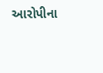આરોપીના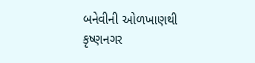બનેવીની ઓળખાણથી કૃષ્ણનગર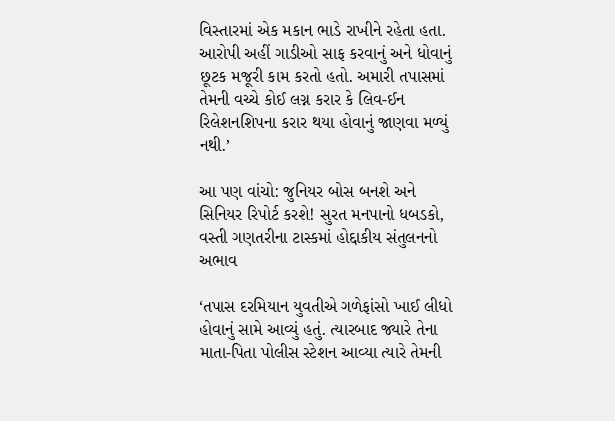વિસ્તારમાં એક મકાન ભાડે રાખીને રહેતા હતા. આરોપી અહીં ગાડીઓ સાફ કરવાનું અને ધોવાનું છૂટક મજૂરી કામ કરતો હતો. અમારી તપાસમાં તેમની વચ્ચે કોઈ લગ્ન કરાર કે લિવ-ઈન રિલેશનશિપના કરાર થયા હોવાનું જાણવા મળ્યું નથી.’

આ પણ વાંચો: જુનિયર બોસ બનશે અને સિનિયર રિપોર્ટ કરશે! સુરત મનપાનો ધબડકો, વસ્તી ગણતરીના ટાસ્કમાં હોદ્દાકીય સંતુલનનો અભાવ

‘તપાસ દરમિયાન યુવતીએ ગળેફાંસો ખાઈ લીધો હોવાનું સામે આવ્યું હતું. ત્યારબાદ જ્યારે તેના માતા-પિતા પોલીસ સ્ટેશન આવ્યા ત્યારે તેમની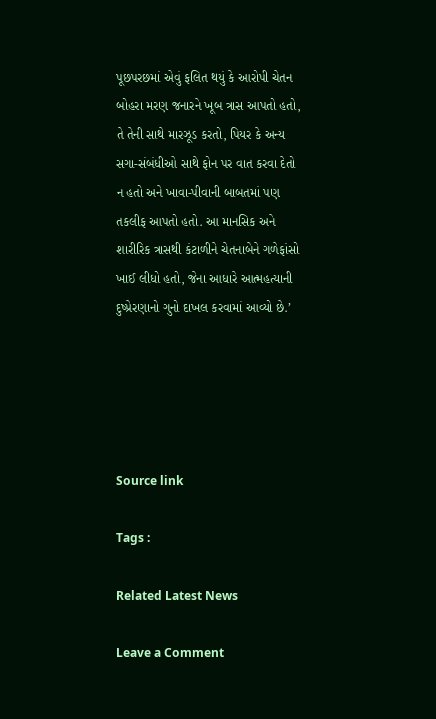પૂછપરછમાં એવું ફલિત થયું કે આરોપી ચેતન બોહરા મરણ જનારને ખૂબ ત્રાસ આપતો હતો, તે તેની સાથે મારઝૂડ કરતો, પિયર કે અન્ય સગા-સંબંધીઓ સાથે ફોન પર વાત કરવા દેતો ન હતો અને ખાવા-પીવાની બાબતમાં પણ તકલીફ આપતો હતો. આ માનસિક અને શારીરિક ત્રાસથી કંટાળીને ચેતનાબેને ગળેફાંસો ખાઈ લીધો હતો, જેના આધારે આત્મહત્યાની દુષ્પ્રેરણાનો ગુનો દાખલ કરવામાં આવ્યો છે.’





Source link

Tags :

Related Latest News

Leave a Comment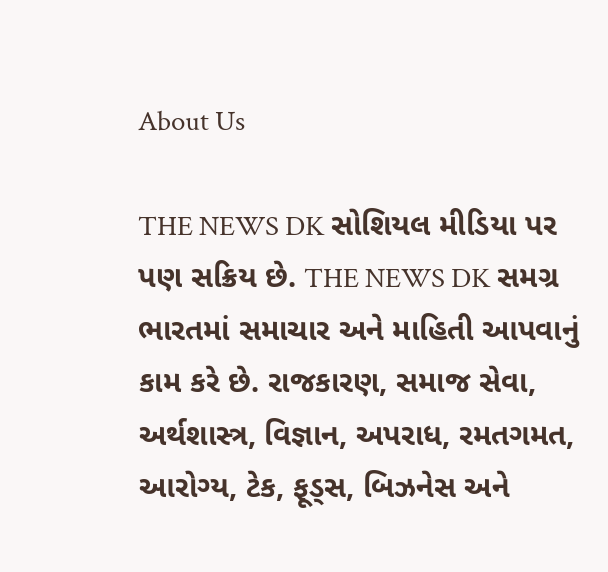About Us

THE NEWS DK સોશિયલ મીડિયા પર પણ સક્રિય છે. THE NEWS DK સમગ્ર ભારતમાં સમાચાર અને માહિતી આપવાનું કામ કરે છે. રાજકારણ, સમાજ સેવા, અર્થશાસ્ત્ર, વિજ્ઞાન, અપરાધ, રમતગમત, આરોગ્ય, ટેક, ફૂડ્સ, બિઝનેસ અને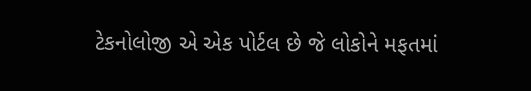ટેકનોલોજી એ એક પોર્ટલ છે જે લોકોને મફતમાં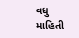વધુ માહિતી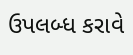ઉપલબ્ધ કરાવે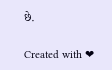છે.

Created with ❤